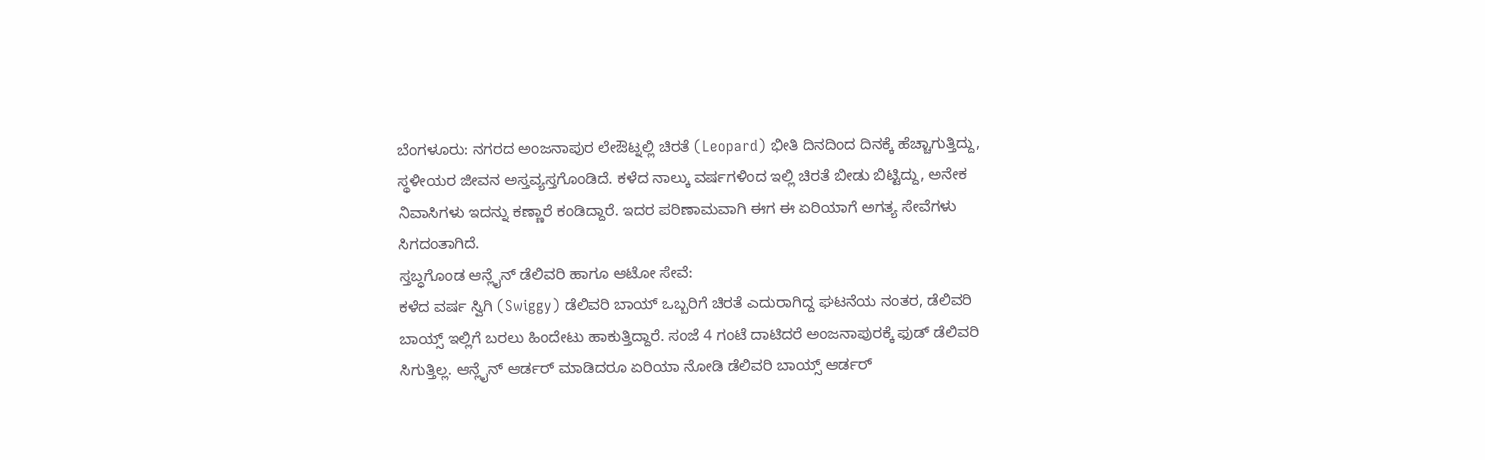ಬೆಂಗಳೂರು: ನಗರದ ಅಂಜನಾಪುರ ಲೇಔಟ್ನಲ್ಲಿ ಚಿರತೆ (Leopard) ಭೀತಿ ದಿನದಿಂದ ದಿನಕ್ಕೆ ಹೆಚ್ಚಾಗುತ್ತಿದ್ದು, ಸ್ಥಳೀಯರ ಜೀವನ ಅಸ್ತವ್ಯಸ್ತಗೊಂಡಿದೆ. ಕಳೆದ ನಾಲ್ಕು ವರ್ಷಗಳಿಂದ ಇಲ್ಲಿ ಚಿರತೆ ಬೀಡು ಬಿಟ್ಟಿದ್ದು, ಅನೇಕ ನಿವಾಸಿಗಳು ಇದನ್ನು ಕಣ್ಣಾರೆ ಕಂಡಿದ್ದಾರೆ. ಇದರ ಪರಿಣಾಮವಾಗಿ ಈಗ ಈ ಏರಿಯಾಗೆ ಅಗತ್ಯ ಸೇವೆಗಳು ಸಿಗದಂತಾಗಿದೆ.
ಸ್ತಬ್ಧಗೊಂಡ ಆನ್ಲೈನ್ ಡೆಲಿವರಿ ಹಾಗೂ ಆಟೋ ಸೇವೆ:
ಕಳೆದ ವರ್ಷ ಸ್ವಿಗಿ (Swiggy) ಡೆಲಿವರಿ ಬಾಯ್ ಒಬ್ಬರಿಗೆ ಚಿರತೆ ಎದುರಾಗಿದ್ದ ಘಟನೆಯ ನಂತರ, ಡೆಲಿವರಿ ಬಾಯ್ಸ್ ಇಲ್ಲಿಗೆ ಬರಲು ಹಿಂದೇಟು ಹಾಕುತ್ತಿದ್ದಾರೆ. ಸಂಜೆ 4 ಗಂಟೆ ದಾಟಿದರೆ ಅಂಜನಾಪುರಕ್ಕೆ ಫುಡ್ ಡೆಲಿವರಿ ಸಿಗುತ್ತಿಲ್ಲ. ಆನ್ಲೈನ್ ಆರ್ಡರ್ ಮಾಡಿದರೂ ಏರಿಯಾ ನೋಡಿ ಡೆಲಿವರಿ ಬಾಯ್ಸ್ ಆರ್ಡರ್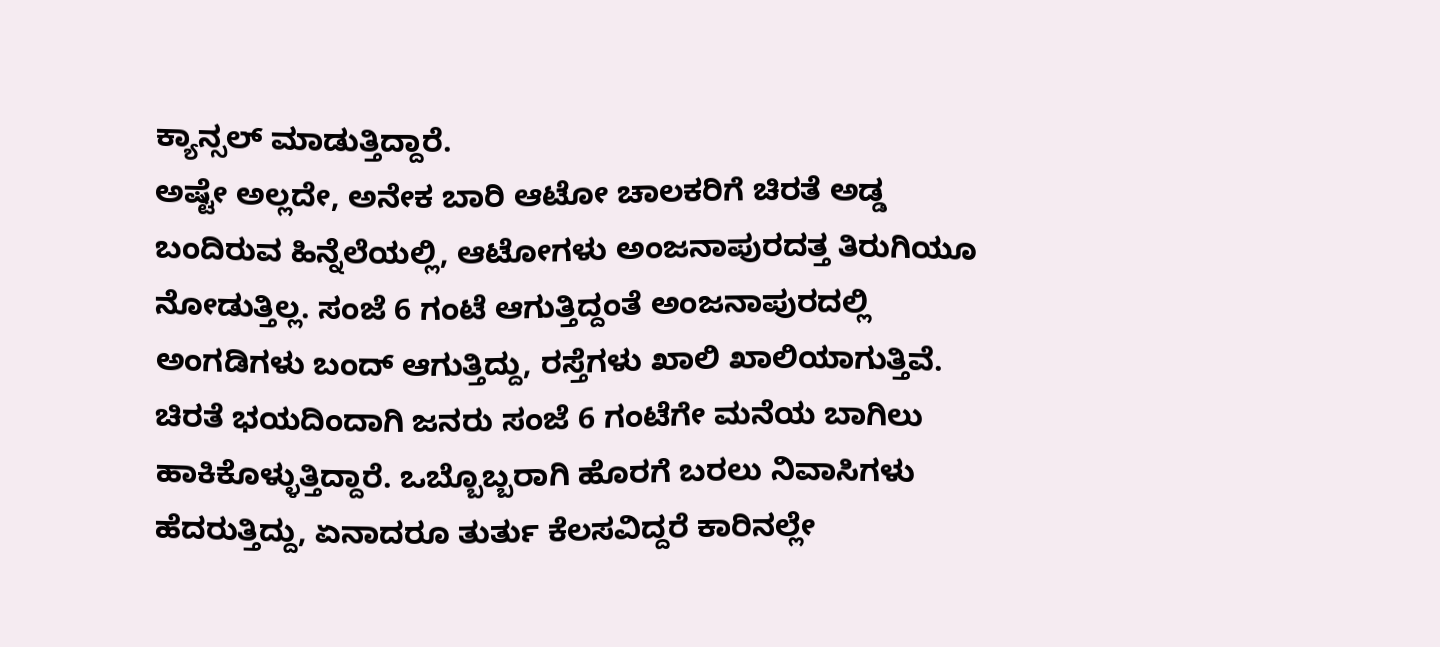ಕ್ಯಾನ್ಸಲ್ ಮಾಡುತ್ತಿದ್ದಾರೆ.
ಅಷ್ಟೇ ಅಲ್ಲದೇ, ಅನೇಕ ಬಾರಿ ಆಟೋ ಚಾಲಕರಿಗೆ ಚಿರತೆ ಅಡ್ಡ ಬಂದಿರುವ ಹಿನ್ನೆಲೆಯಲ್ಲಿ, ಆಟೋಗಳು ಅಂಜನಾಪುರದತ್ತ ತಿರುಗಿಯೂ ನೋಡುತ್ತಿಲ್ಲ. ಸಂಜೆ 6 ಗಂಟೆ ಆಗುತ್ತಿದ್ದಂತೆ ಅಂಜನಾಪುರದಲ್ಲಿ ಅಂಗಡಿಗಳು ಬಂದ್ ಆಗುತ್ತಿದ್ದು, ರಸ್ತೆಗಳು ಖಾಲಿ ಖಾಲಿಯಾಗುತ್ತಿವೆ.
ಚಿರತೆ ಭಯದಿಂದಾಗಿ ಜನರು ಸಂಜೆ 6 ಗಂಟೆಗೇ ಮನೆಯ ಬಾಗಿಲು ಹಾಕಿಕೊಳ್ಳುತ್ತಿದ್ದಾರೆ. ಒಬ್ಬೊಬ್ಬರಾಗಿ ಹೊರಗೆ ಬರಲು ನಿವಾಸಿಗಳು ಹೆದರುತ್ತಿದ್ದು, ಏನಾದರೂ ತುರ್ತು ಕೆಲಸವಿದ್ದರೆ ಕಾರಿನಲ್ಲೇ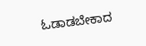ಓಡಾಡಬೇಕಾದ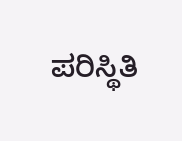ಪರಿಸ್ಥಿತಿ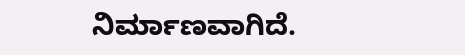ನಿರ್ಮಾಣವಾಗಿದೆ.